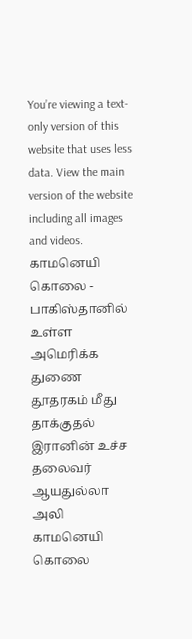You’re viewing a text-only version of this website that uses less data. View the main version of the website including all images and videos.
காமனெயி கொலை - பாகிஸ்தானில் உள்ள அமெரிக்க துணை தூதரகம் மீது தாக்குதல்
இரானின் உச்ச தலைவர் ஆயதுல்லா அலி காமனெயி கொலை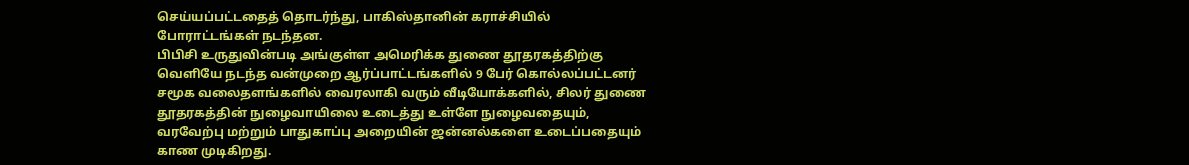செய்யப்பட்டதைத் தொடர்ந்து, பாகிஸ்தானின் கராச்சியில் போராட்டங்கள் நடந்தன.
பிபிசி உருதுவின்படி அங்குள்ள அமெரிக்க துணை தூதரகத்திற்கு வெளியே நடந்த வன்முறை ஆர்ப்பாட்டங்களில் 9 பேர் கொல்லப்பட்டனர்
சமூக வலைதளங்களில் வைரலாகி வரும் வீடியோக்களில், சிலர் துணை தூதரகத்தின் நுழைவாயிலை உடைத்து உள்ளே நுழைவதையும், வரவேற்பு மற்றும் பாதுகாப்பு அறையின் ஜன்னல்களை உடைப்பதையும் காண முடிகிறது.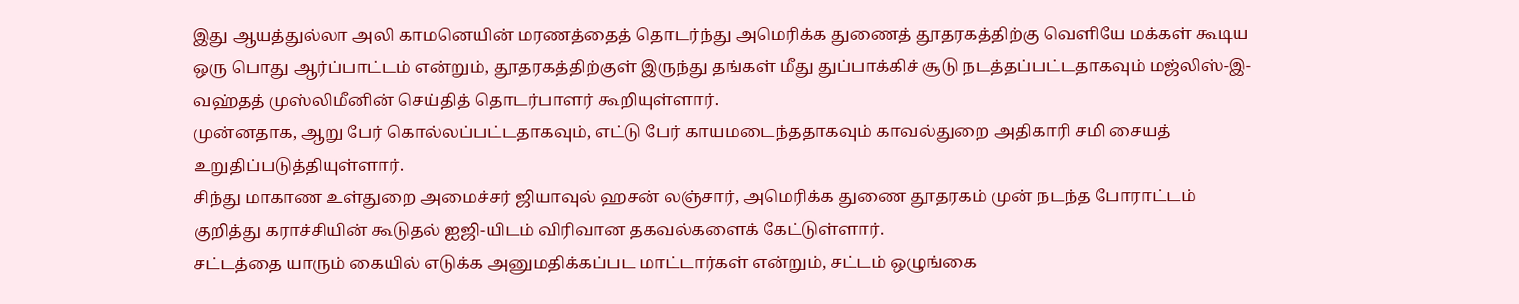இது ஆயத்துல்லா அலி காமனெயின் மரணத்தைத் தொடர்ந்து அமெரிக்க துணைத் தூதரகத்திற்கு வெளியே மக்கள் கூடிய ஒரு பொது ஆர்ப்பாட்டம் என்றும், தூதரகத்திற்குள் இருந்து தங்கள் மீது துப்பாக்கிச் சூடு நடத்தப்பட்டதாகவும் மஜ்லிஸ்-இ-வஹ்தத் முஸ்லிமீனின் செய்தித் தொடர்பாளர் கூறியுள்ளார்.
முன்னதாக, ஆறு பேர் கொல்லப்பட்டதாகவும், எட்டு பேர் காயமடைந்ததாகவும் காவல்துறை அதிகாரி சமி சையத் உறுதிப்படுத்தியுள்ளார்.
சிந்து மாகாண உள்துறை அமைச்சர் ஜியாவுல் ஹசன் லஞ்சார், அமெரிக்க துணை தூதரகம் முன் நடந்த போராட்டம் குறித்து கராச்சியின் கூடுதல் ஐஜி-யிடம் விரிவான தகவல்களைக் கேட்டுள்ளார்.
சட்டத்தை யாரும் கையில் எடுக்க அனுமதிக்கப்பட மாட்டார்கள் என்றும், சட்டம் ஒழுங்கை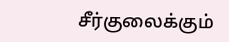சீர்குலைக்கும்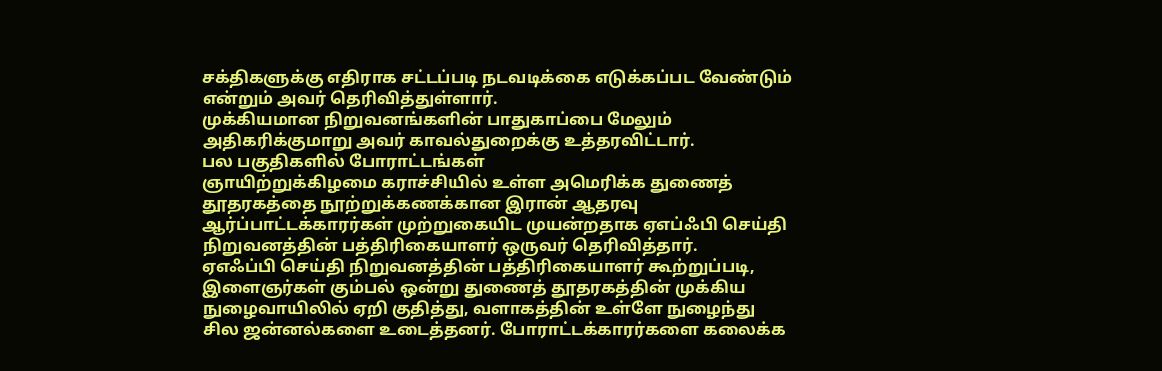சக்திகளுக்கு எதிராக சட்டப்படி நடவடிக்கை எடுக்கப்பட வேண்டும் என்றும் அவர் தெரிவித்துள்ளார்.
முக்கியமான நிறுவனங்களின் பாதுகாப்பை மேலும் அதிகரிக்குமாறு அவர் காவல்துறைக்கு உத்தரவிட்டார்.
பல பகுதிகளில் போராட்டங்கள்
ஞாயிற்றுக்கிழமை கராச்சியில் உள்ள அமெரிக்க துணைத் தூதரகத்தை நூற்றுக்கணக்கான இரான் ஆதரவு ஆர்ப்பாட்டக்காரர்கள் முற்றுகையிட முயன்றதாக ஏஎப்ஃபி செய்தி நிறுவனத்தின் பத்திரிகையாளர் ஒருவர் தெரிவித்தார்.
ஏஎஃப்பி செய்தி நிறுவனத்தின் பத்திரிகையாளர் கூற்றுப்படி, இளைஞர்கள் கும்பல் ஒன்று துணைத் தூதரகத்தின் முக்கிய நுழைவாயிலில் ஏறி குதித்து, வளாகத்தின் உள்ளே நுழைந்து சில ஜன்னல்களை உடைத்தனர். போராட்டக்காரர்களை கலைக்க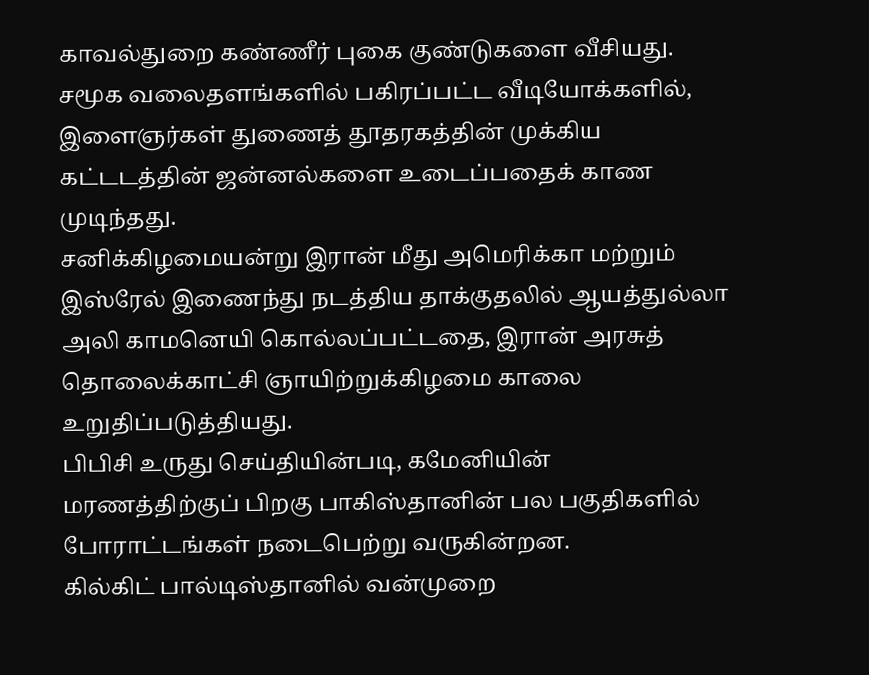காவல்துறை கண்ணீர் புகை குண்டுகளை வீசியது.
சமூக வலைதளங்களில் பகிரப்பட்ட வீடியோக்களில், இளைஞர்கள் துணைத் தூதரகத்தின் முக்கிய கட்டடத்தின் ஜன்னல்களை உடைப்பதைக் காண முடிந்தது.
சனிக்கிழமையன்று இரான் மீது அமெரிக்கா மற்றும் இஸ்ரேல் இணைந்து நடத்திய தாக்குதலில் ஆயத்துல்லா அலி காமனெயி கொல்லப்பட்டதை, இரான் அரசுத் தொலைக்காட்சி ஞாயிற்றுக்கிழமை காலை உறுதிப்படுத்தியது.
பிபிசி உருது செய்தியின்படி, கமேனியின் மரணத்திற்குப் பிறகு பாகிஸ்தானின் பல பகுதிகளில் போராட்டங்கள் நடைபெற்று வருகின்றன.
கில்கிட் பால்டிஸ்தானில் வன்முறை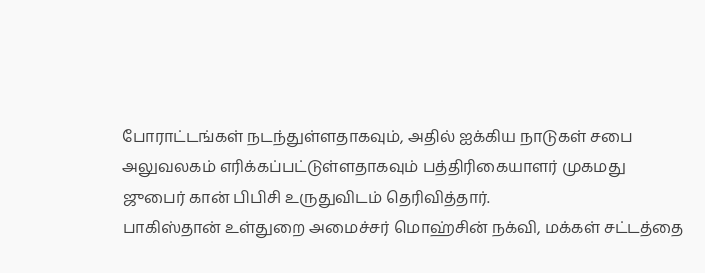போராட்டங்கள் நடந்துள்ளதாகவும், அதில் ஐக்கிய நாடுகள் சபை அலுவலகம் எரிக்கப்பட்டுள்ளதாகவும் பத்திரிகையாளர் முகமது ஜுபைர் கான் பிபிசி உருதுவிடம் தெரிவித்தார்.
பாகிஸ்தான் உள்துறை அமைச்சர் மொஹ்சின் நக்வி, மக்கள் சட்டத்தை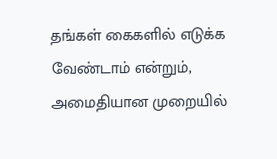தங்கள் கைகளில் எடுக்க வேண்டாம் என்றும், அமைதியான முறையில்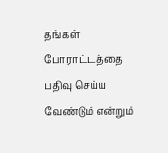தங்கள் போராட்டத்தை பதிவு செய்ய வேண்டும் என்றும்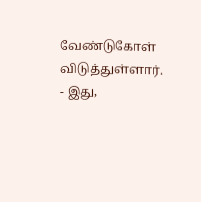வேண்டுகோள் விடுத்துள்ளார்.
- இது,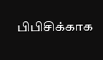பிபிசிக்காக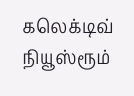கலெக்டிவ் நியூஸ்ரூம்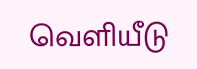வெளியீடு